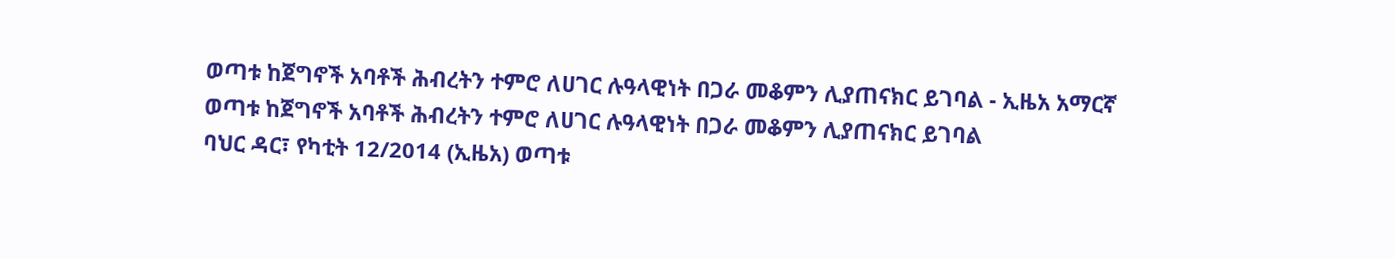ወጣቱ ከጀግኖች አባቶች ሕብረትን ተምሮ ለሀገር ሉዓላዊነት በጋራ መቆምን ሊያጠናክር ይገባል - ኢዜአ አማርኛ
ወጣቱ ከጀግኖች አባቶች ሕብረትን ተምሮ ለሀገር ሉዓላዊነት በጋራ መቆምን ሊያጠናክር ይገባል
ባህር ዳር፣ የካቲት 12/2014 (ኢዜአ) ወጣቱ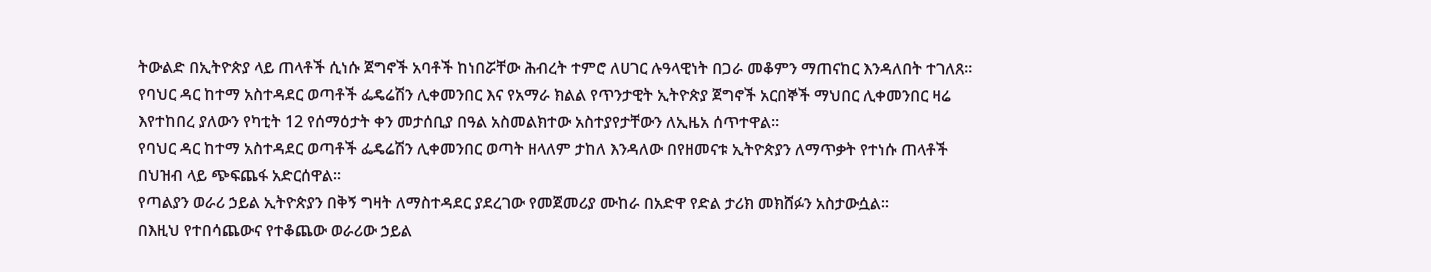ትውልድ በኢትዮጵያ ላይ ጠላቶች ሲነሱ ጀግኖች አባቶች ከነበሯቸው ሕብረት ተምሮ ለሀገር ሉዓላዊነት በጋራ መቆምን ማጠናከር እንዳለበት ተገለጸ።
የባህር ዳር ከተማ አስተዳደር ወጣቶች ፌዴሬሽን ሊቀመንበር እና የአማራ ክልል የጥንታዊት ኢትዮጵያ ጀግኖች አርበኞች ማህበር ሊቀመንበር ዛሬ እየተከበረ ያለውን የካቲት 12 የሰማዕታት ቀን መታሰቢያ በዓል አስመልክተው አስተያየታቸውን ለኢዜአ ሰጥተዋል።
የባህር ዳር ከተማ አስተዳደር ወጣቶች ፌዴሬሽን ሊቀመንበር ወጣት ዘላለም ታከለ እንዳለው በየዘመናቱ ኢትዮጵያን ለማጥቃት የተነሱ ጠላቶች በህዝብ ላይ ጭፍጨፋ አድርሰዋል።
የጣልያን ወራሪ ኃይል ኢትዮጵያን በቅኝ ግዛት ለማስተዳደር ያደረገው የመጀመሪያ ሙከራ በአድዋ የድል ታሪክ መክሸፉን አስታውሷል።
በእዚህ የተበሳጨውና የተቆጨው ወራሪው ኃይል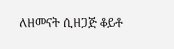ለዘመናት ሲዘጋጅ ቆይቶ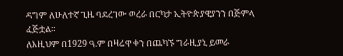ዳግም ለሁለተኛ ጊዜ ባደረገው ወረራ በርካታ ኢትዮጵያዊያንን በጅምላ ፈጅቷል።
ለእዚህም በ1929 ዓ.ም በዛሬዋ ቀን በጨካኙ ግራዚያኒ ይመራ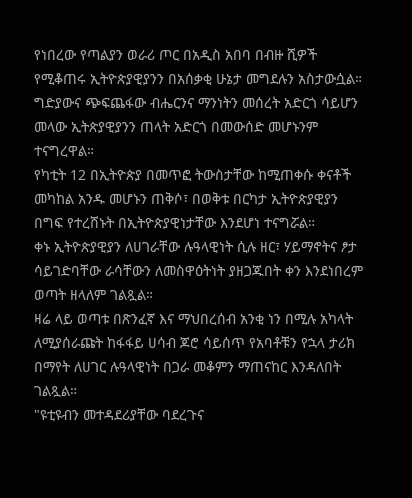የነበረው የጣልያን ወራሪ ጦር በአዲስ አበባ በብዙ ሺዎች የሚቆጠሩ ኢትዮጵያዊያንን በአሰቃቂ ሁኔታ መግደሉን አስታውሷል።
ግድያውና ጭፍጨፋው ብሔርንና ማንነትን መሰረት አድርጎ ሳይሆን መላው ኢትጵያዊያንን ጠላት አድርጎ በመውሰድ መሆኑንም ተናግረዋል።
የካቲት 12 በኢትዮጵያ በመጥፎ ትውስታቸው ከሚጠቀሱ ቀናቶች መካከል አንዱ መሆኑን ጠቅሶ፣ በወቅቱ በርካታ ኢትዮጵያዊያን በግፍ የተረሸኑት በኢትዮጵያዊነታቸው እንደሆነ ተናግሯል።
ቀኑ ኢትዮጵያዊያን ለሀገራቸው ሉዓላዊነት ሲሉ ዘር፣ ሃይማኖትና ፆታ ሳይገድባቸው ራሳቸውን ለመስዋዕትነት ያዘጋጁበት ቀን እንደነበረም ወጣት ዘላለም ገልጿል።
ዛሬ ላይ ወጣቱ በጽንፈኛ እና ማህበረሰብ አንቂ ነን በሚሉ አካላት ለሚያሰራጩት ከፋፋይ ሀሳብ ጆሮ ሳይሰጥ የአባቶቹን የኋላ ታሪክ በማየት ለሀገር ሉዓላዊነት በጋራ መቆምን ማጠናከር እንዳለበት ገልጿል።
"ዩቲዩብን መተዳደሪያቸው ባደረጉና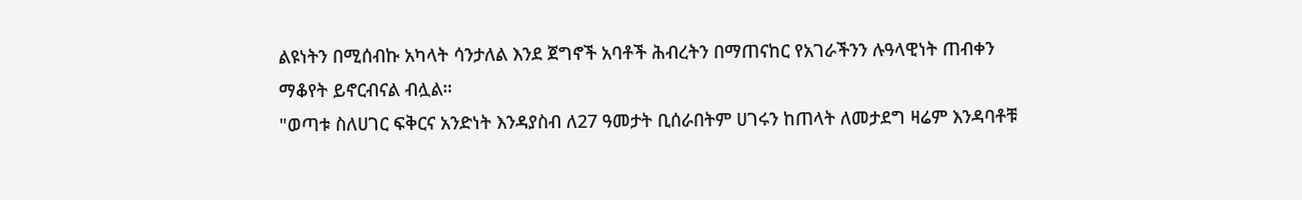ልዩነትን በሚሰብኩ አካላት ሳንታለል እንደ ጀግኖች አባቶች ሕብረትን በማጠናከር የአገራችንን ሉዓላዊነት ጠብቀን ማቆየት ይኖርብናል ብሏል።
"ወጣቱ ስለሀገር ፍቅርና አንድነት እንዳያስብ ለ27 ዓመታት ቢሰራበትም ሀገሩን ከጠላት ለመታደግ ዛሬም እንዳባቶቹ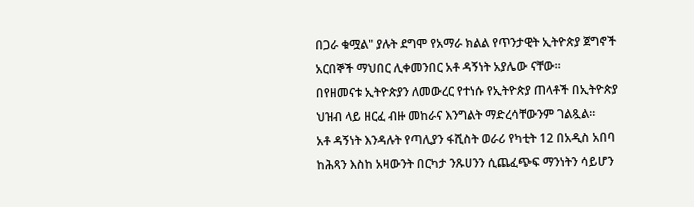በጋራ ቁሟል" ያሉት ደግሞ የአማራ ክልል የጥንታዊት ኢትዮጵያ ጀግኖች አርበኞች ማህበር ሊቀመንበር አቶ ዳኝነት አያሌው ናቸው።
በየዘመናቱ ኢትዮጵያን ለመውረር የተነሱ የኢትዮጵያ ጠላቶች በኢትዮጵያ ህዝብ ላይ ዘርፈ ብዙ መከራና እንግልት ማድረሳቸውንም ገልጿል።
አቶ ዳኝነት እንዳሉት የጣሊያን ፋሺስት ወራሪ የካቲት 12 በአዲስ አበባ ከሕጻን እስከ አዛውንት በርካታ ንጹሀንን ሲጨፈጭፍ ማንነትን ሳይሆን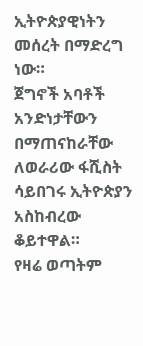ኢትዮጵያዊነትን መሰረት በማድረግ ነው።
ጀግኖች አባቶች አንድነታቸውን በማጠናከራቸው ለወራሪው ፋሺስት ሳይበገሩ ኢትዮጵያን አስከብረው ቆይተዋል።
የዛሬ ወጣትም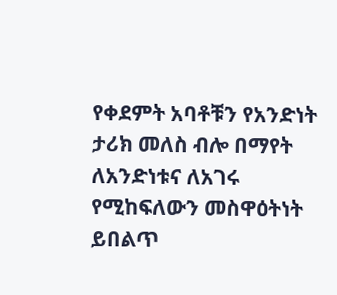የቀደምት አባቶቹን የአንድነት ታሪክ መለስ ብሎ በማየት ለአንድነቱና ለአገሩ የሚከፍለውን መስዋዕትነት ይበልጥ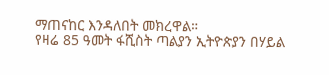ማጠናከር እንዳለበት መክረዋል።
የዛሬ 85 ዓመት ፋሺስት ጣልያን ኢትዮጵያን በሃይል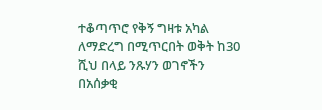ተቆጣጥሮ የቅኝ ግዛቱ አካል ለማድረግ በሚጥርበት ወቅት ከ30 ሺህ በላይ ንጹሃን ወገኖችን በአሰቃቂ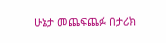ሁኔታ መጨፍጨፉ በታሪክ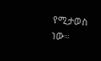የሚታወስ ነው።